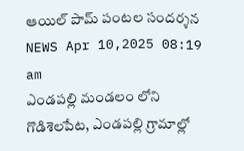ఆయిల్ పామ్ పంటల సందర్శన
NEWS Apr 10,2025 08:19 am
ఎండపల్లి మండలం లోని గొడిశెలపేట, ఎండపల్లి గ్రామాల్లో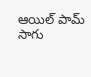ఆయిల్ పామ్ సాగు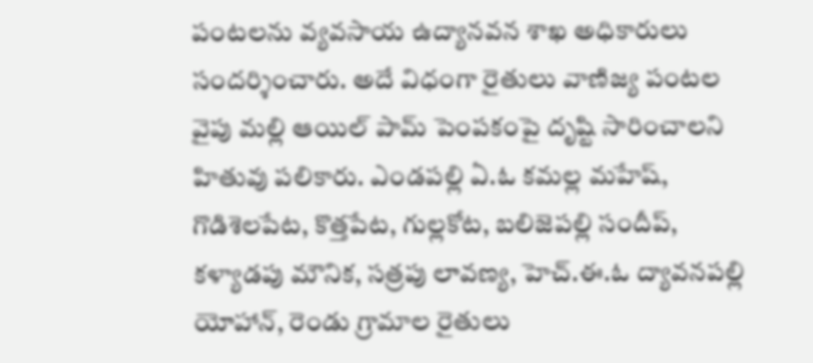పంటలను వ్యవసాయ ఉద్యానవన శాఖ అధికారులు సందర్శించారు. అదే విధంగా రైతులు వాణిజ్య పంటల వైపు మల్లి ఆయిల్ పామ్ పెంపకంపై దృష్టి సారించాలని హితువు పలికారు. ఎండపల్లి ఏ.ఓ కమల్ల మహేష్, గొడిశెలపేట, కొత్తపేట, గుల్లకోట, బలిజెపల్లి సందీప్, కళ్యాడపు మౌనిక, సత్రపు లావణ్య, హెచ్.ఈ.ఓ ద్యావనపల్లి యోహాన్, రెండు గ్రామాల రైతులు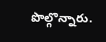పొల్గొన్నారు.